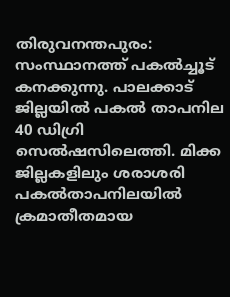തിരുവനന്തപുരം: സംസ്ഥാനത്ത് പകൽച്ചൂട് കനക്കുന്നു. പാലക്കാട് ജില്ലയിൽ പകൽ താപനില 40 ഡിഗ്രി സെൽഷസിലെത്തി. മിക്ക ജില്ലകളിലും ശരാശരി പകൽതാപനിലയിൽ ക്രമാതീതമായ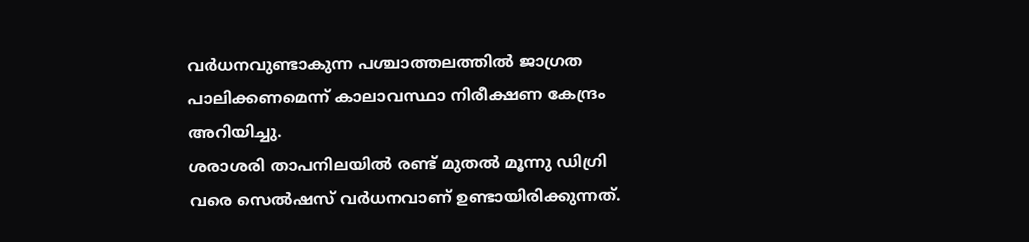വർധനവുണ്ടാകുന്ന പശ്ചാത്തലത്തിൽ ജാഗ്രത പാലിക്കണമെന്ന് കാലാവസ്ഥാ നിരീക്ഷണ കേന്ദ്രം അറിയിച്ചു.
ശരാശരി താപനിലയിൽ രണ്ട് മുതൽ മൂന്നു ഡിഗ്രി വരെ സെൽഷസ് വർധനവാണ് ഉണ്ടായിരിക്കുന്നത്.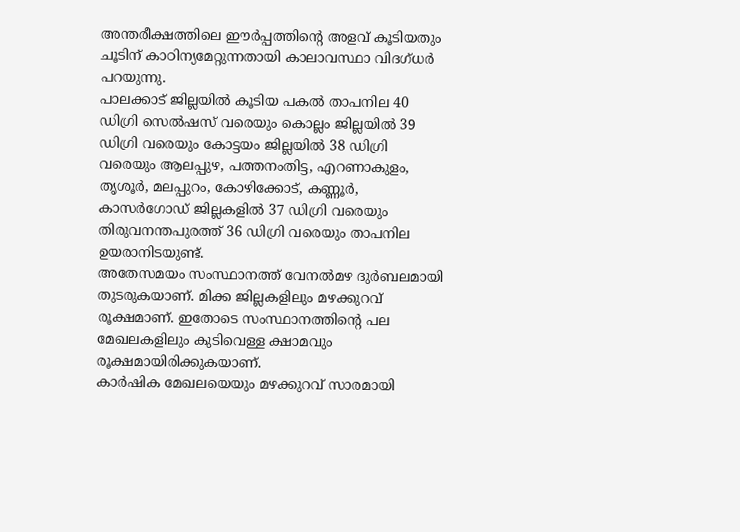അന്തരീക്ഷത്തിലെ ഈർപ്പത്തിന്റെ അളവ് കൂടിയതും ചൂടിന് കാഠിന്യമേറ്റുന്നതായി കാലാവസ്ഥാ വിദഗ്ധർ പറയുന്നു.
പാലക്കാട് ജില്ലയിൽ കൂടിയ പകൽ താപനില 40 ഡിഗ്രി സെൽഷസ് വരെയും കൊല്ലം ജില്ലയിൽ 39 ഡിഗ്രി വരെയും കോട്ടയം ജില്ലയിൽ 38 ഡിഗ്രി വരെയും ആലപ്പുഴ, പത്തനംതിട്ട, എറണാകുളം, തൃശൂർ, മലപ്പുറം, കോഴിക്കോട്, കണ്ണൂർ, കാസർഗോഡ് ജില്ലകളിൽ 37 ഡിഗ്രി വരെയും തിരുവനന്തപുരത്ത് 36 ഡിഗ്രി വരെയും താപനില ഉയരാനിടയുണ്ട്.
അതേസമയം സംസ്ഥാനത്ത് വേനൽമഴ ദുർബലമായി തുടരുകയാണ്. മിക്ക ജില്ലകളിലും മഴക്കുറവ് രൂക്ഷമാണ്. ഇതോടെ സംസ്ഥാനത്തിന്റെ പല മേഖലകളിലും കുടിവെള്ള ക്ഷാമവും രൂക്ഷമായിരിക്കുകയാണ്.
കാർഷിക മേഖലയെയും മഴക്കുറവ് സാരമായി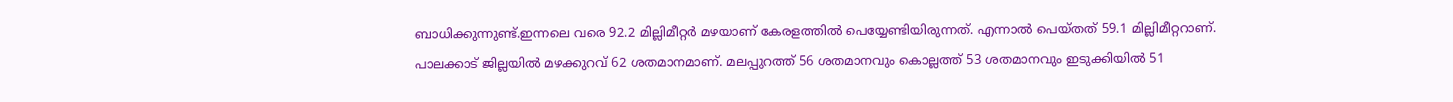ബാധിക്കുന്നുണ്ട്.ഇന്നലെ വരെ 92.2 മില്ലിമീറ്റർ മഴയാണ് കേരളത്തിൽ പെയ്യേണ്ടിയിരുന്നത്. എന്നാൽ പെയ്തത് 59.1 മില്ലിമീറ്ററാണ്.
പാലക്കാട് ജില്ലയിൽ മഴക്കുറവ് 62 ശതമാനമാണ്. മലപ്പുറത്ത് 56 ശതമാനവും കൊല്ലത്ത് 53 ശതമാനവും ഇടുക്കിയിൽ 51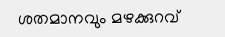ശതമാനവും മഴക്കുറവ്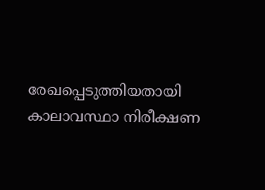രേഖപ്പെടുത്തിയതായി കാലാവസ്ഥാ നിരീക്ഷണ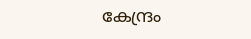കേന്ദ്രം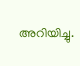അറിയിച്ചു.